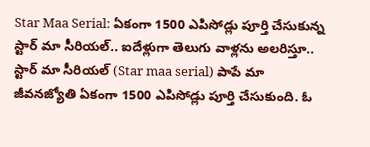Star Maa Serial: ఏకంగా 1500 ఎపిసోడ్లు పూర్తి చేసుకున్న స్టార్ మా సీరియల్.. ఐదేళ్లుగా తెలుగు వాళ్లను అలరిస్తూ..
స్టార్ మా సీరియల్ (Star maa serial) పాపే మా జీవనజ్యోతి ఏకంగా 1500 ఎపిసోడ్లు పూర్తి చేసుకుంది. ఓ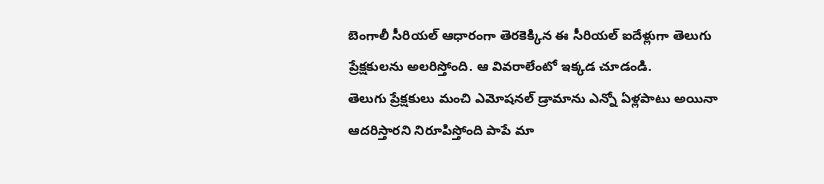బెంగాలీ సీరియల్ ఆధారంగా తెరకెక్కిన ఈ సీరియల్ ఐదేళ్లుగా తెలుగు ప్రేక్షకులను అలరిస్తోంది. ఆ వివరాలేంటో ఇక్కడ చూడండి.
తెలుగు ప్రేక్షకులు మంచి ఎమోషనల్ డ్రామాను ఎన్నో ఏళ్లపాటు అయినా ఆదరిస్తారని నిరూపిస్తోంది పాపే మా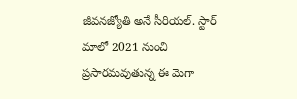జీవనజ్యోతి అనే సీరియల్. స్టార్ మాలో 2021 నుంచి ప్రసారమవుతున్న ఈ మెగా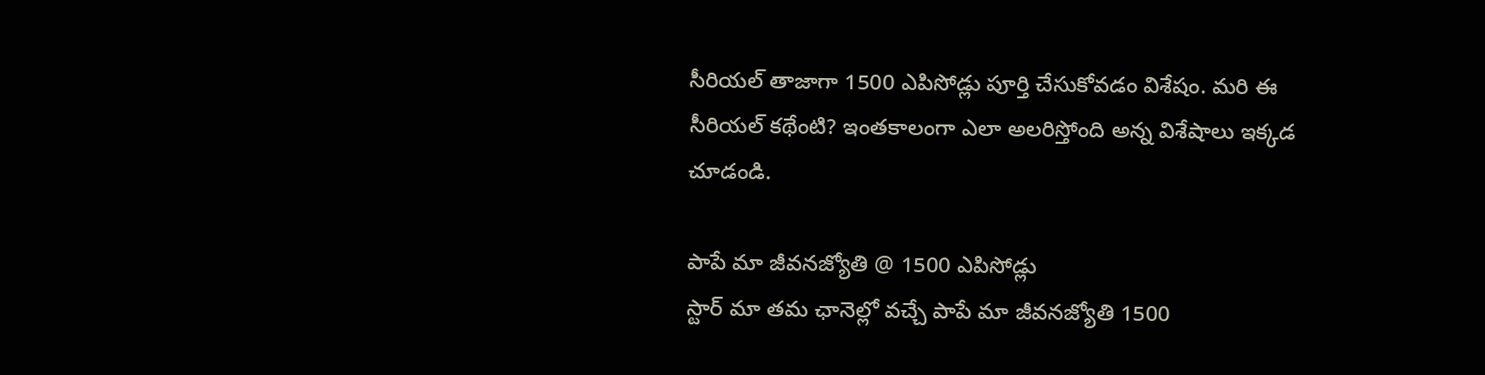సీరియల్ తాజాగా 1500 ఎపిసోడ్లు పూర్తి చేసుకోవడం విశేషం. మరి ఈ సీరియల్ కథేంటి? ఇంతకాలంగా ఎలా అలరిస్తోంది అన్న విశేషాలు ఇక్కడ చూడండి.

పాపే మా జీవనజ్యోతి @ 1500 ఎపిసోడ్లు
స్టార్ మా తమ ఛానెల్లో వచ్చే పాపే మా జీవనజ్యోతి 1500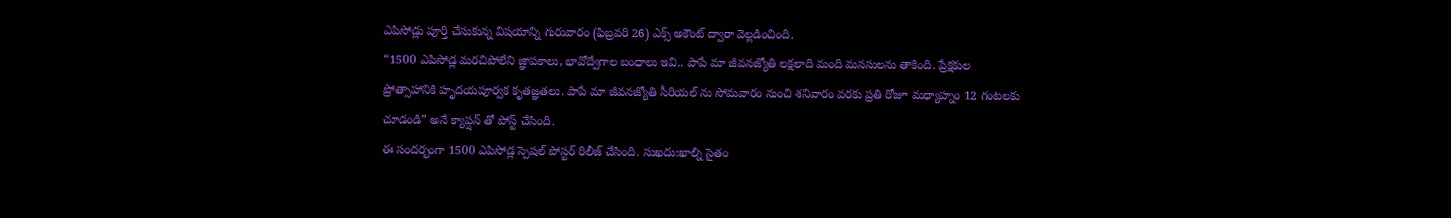ఎపిసోడ్లు పూర్తి చేసుకున్న విషయాన్ని గురువారం (ఫిబ్రవరి 26) ఎక్స్ అకౌంట్ ద్వారా వెల్లడించింది.
“1500 ఎపిసోడ్ల మరచిపోలేని జ్ఞాపకాలు, భావోద్వేగాల బంధాలు ఇవి.. పాపే మా జీవనజ్యోతి లక్షలాది మంది మనసులను తాకింది. ప్రేక్షకుల ప్రోత్సాహానికి హృదయపూర్వక కృతజ్ఞతలు. పాపే మా జీవనజ్యోతి సీరియల్ ను సోమవారం నుంచి శనివారం వరకు ప్రతి రోజూ మధ్యాహ్నం 12 గంటలకు చూడండి” అనే క్యాప్షన్ తో పోస్ట్ చేసింది.
ఈ సందర్భంగా 1500 ఎపిసోడ్ల స్పెషల్ పోస్టర్ రిలీజ్ చేసింది. సుఖదు:ఖాల్ని సైతం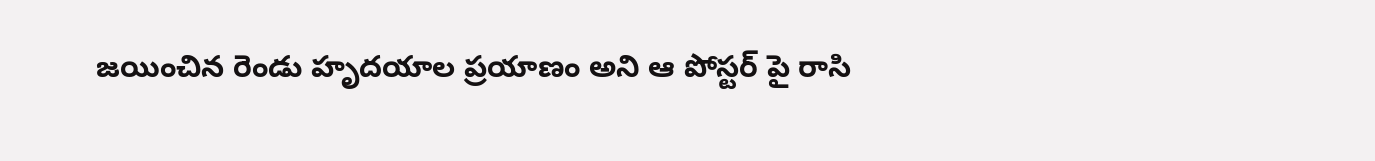జయించిన రెండు హృదయాల ప్రయాణం అని ఆ పోస్టర్ పై రాసి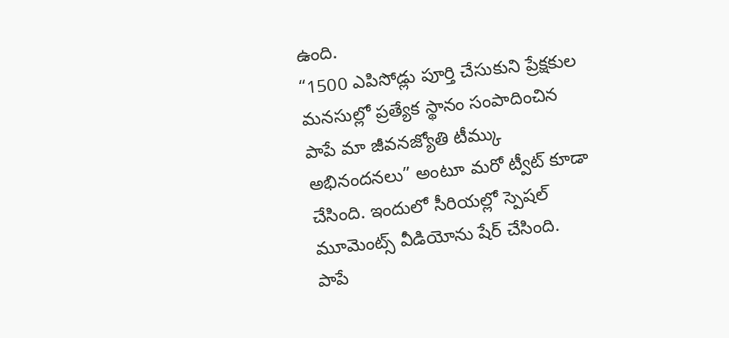ఉంది.
“1500 ఎపిసోడ్లు పూర్తి చేసుకుని ప్రేక్షకుల మనసుల్లో ప్రత్యేక స్థానం సంపాదించిన పాపే మా జీవనజ్యోతి టీమ్కు అభినందనలు” అంటూ మరో ట్వీట్ కూడా చేసింది. ఇందులో సీరియల్లో స్పెషల్ మూమెంట్స్ వీడియోను షేర్ చేసింది.
పాపే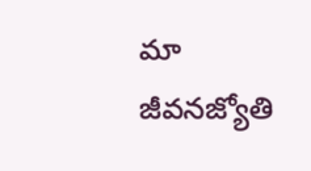మా జీవనజ్యోతి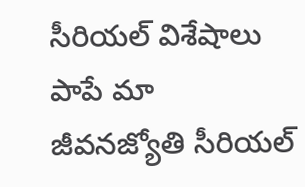సీరియల్ విశేషాలు
పాపే మా జీవనజ్యోతి సీరియల్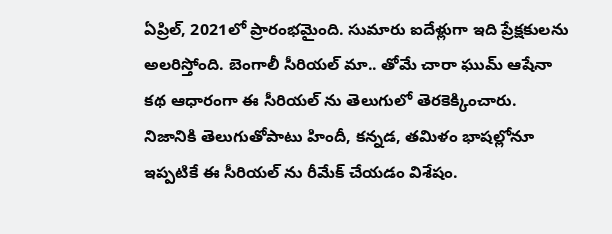ఏప్రిల్, 2021లో ప్రారంభమైంది. సుమారు ఐదేళ్లుగా ఇది ప్రేక్షకులను అలరిస్తోంది. బెంగాలీ సీరియల్ మా.. తోమే చారా ఘుమ్ ఆషేనా కథ ఆధారంగా ఈ సీరియల్ ను తెలుగులో తెరకెక్కించారు. నిజానికి తెలుగుతోపాటు హిందీ, కన్నడ, తమిళం భాషల్లోనూ ఇప్పటికే ఈ సీరియల్ ను రీమేక్ చేయడం విశేషం.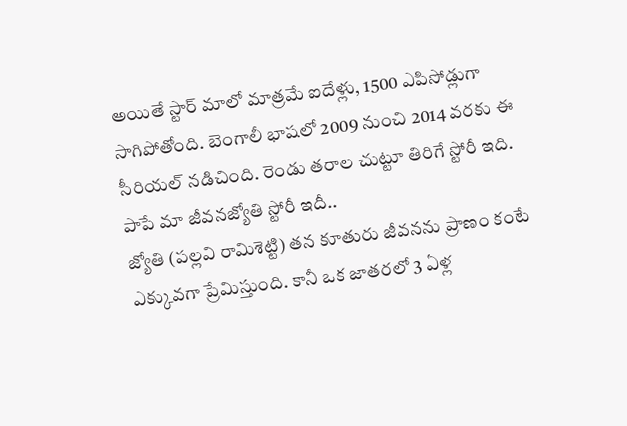అయితే స్టార్ మాలో మాత్రమే ఐదేళ్లు, 1500 ఎపిసోడ్లుగా సాగిపోతోంది. బెంగాలీ భాషలో 2009 నుంచి 2014 వరకు ఈ సీరియల్ నడిచింది. రెండు తరాల చుట్టూ తిరిగే స్టోరీ ఇది.
పాపే మా జీవనజ్యోతి స్టోరీ ఇదీ..
జ్యోతి (పల్లవి రామిశెట్టి) తన కూతురు జీవనను ప్రాణం కంటే ఎక్కువగా ప్రేమిస్తుంది. కానీ ఒక జాతరలో 3 ఏళ్ల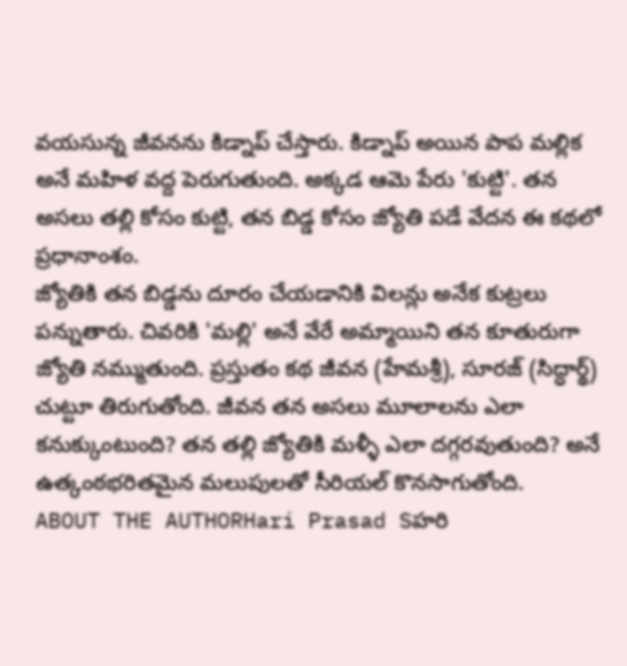వయసున్న జీవనను కిడ్నాప్ చేస్తారు. కిడ్నాప్ అయిన పాప మల్లిక అనే మహిళ వద్ద పెరుగుతుంది. అక్కడ ఆమె పేరు 'కుట్టి'. తన అసలు తల్లి కోసం కుట్టి, తన బిడ్డ కోసం జ్యోతి పడే వేదన ఈ కథలో ప్రధానాంశం.
జ్యోతికి తన బిడ్డను దూరం చేయడానికి విలన్లు అనేక కుట్రలు పన్నుతారు. చివరికి 'మల్లి' అనే వేరే అమ్మాయిని తన కూతురుగా జ్యోతి నమ్ముతుంది. ప్రస్తుతం కథ జీవన (హేమశ్రీ), సూరజ్ (సిద్ధార్థ్) చుట్టూ తిరుగుతోంది. జీవన తన అసలు మూలాలను ఎలా కనుక్కుంటుంది? తన తల్లి జ్యోతికి మళ్ళీ ఎలా దగ్గరవుతుంది? అనే ఉత్కంఠభరితమైన మలుపులతో సీరియల్ కొనసాగుతోంది.
ABOUT THE AUTHORHari Prasad Sహరి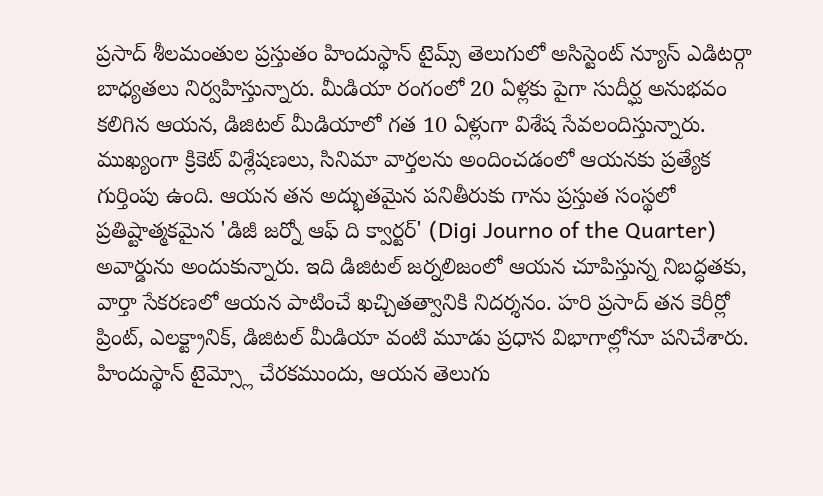ప్రసాద్ శీలమంతుల ప్రస్తుతం హిందుస్థాన్ టైమ్స్ తెలుగులో అసిస్టెంట్ న్యూస్ ఎడిటర్గా బాధ్యతలు నిర్వహిస్తున్నారు. మీడియా రంగంలో 20 ఏళ్లకు పైగా సుదీర్ఘ అనుభవం కలిగిన ఆయన, డిజిటల్ మీడియాలో గత 10 ఏళ్లుగా విశేష సేవలందిస్తున్నారు. ముఖ్యంగా క్రికెట్ విశ్లేషణలు, సినిమా వార్తలను అందించడంలో ఆయనకు ప్రత్యేక గుర్తింపు ఉంది. ఆయన తన అద్భుతమైన పనితీరుకు గాను ప్రస్తుత సంస్థలో ప్రతిష్టాత్మకమైన 'డిజీ జర్నో ఆఫ్ ది క్వార్టర్' (Digi Journo of the Quarter) అవార్డును అందుకున్నారు. ఇది డిజిటల్ జర్నలిజంలో ఆయన చూపిస్తున్న నిబద్ధతకు, వార్తా సేకరణలో ఆయన పాటించే ఖచ్చితత్వానికి నిదర్శనం. హరి ప్రసాద్ తన కెరీర్లో ప్రింట్, ఎలక్ట్రానిక్, డిజిటల్ మీడియా వంటి మూడు ప్రధాన విభాగాల్లోనూ పనిచేశారు. హిందుస్థాన్ టైమ్స్లో చేరకముందు, ఆయన తెలుగు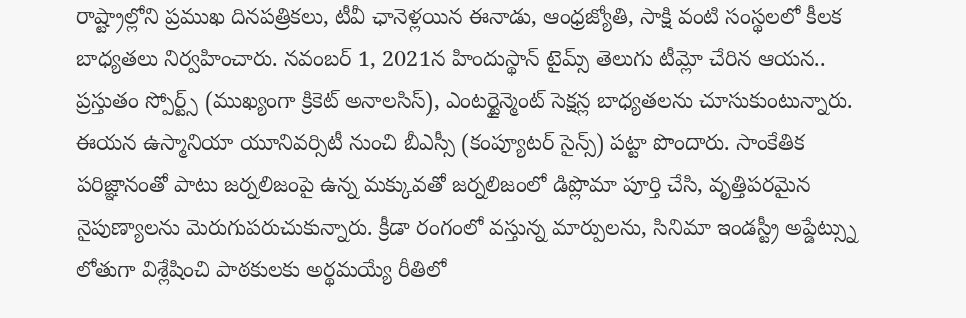రాష్ట్రాల్లోని ప్రముఖ దినపత్రికలు, టీవీ ఛానెళ్లయిన ఈనాడు, ఆంధ్రజ్యోతి, సాక్షి వంటి సంస్థలలో కీలక బాధ్యతలు నిర్వహించారు. నవంబర్ 1, 2021న హిందుస్థాన్ టైమ్స్ తెలుగు టీమ్లో చేరిన ఆయన.. ప్రస్తుతం స్పోర్ట్స్ (ముఖ్యంగా క్రికెట్ అనాలసిస్), ఎంటర్టైన్మెంట్ సెక్షన్ల బాధ్యతలను చూసుకుంటున్నారు. ఈయన ఉస్మానియా యూనివర్సిటీ నుంచి బీఎస్సీ (కంప్యూటర్ సైన్స్) పట్టా పొందారు. సాంకేతిక పరిజ్ఞానంతో పాటు జర్నలిజంపై ఉన్న మక్కువతో జర్నలిజంలో డిప్లొమా పూర్తి చేసి, వృత్తిపరమైన నైపుణ్యాలను మెరుగుపరుచుకున్నారు. క్రీడా రంగంలో వస్తున్న మార్పులను, సినిమా ఇండస్ట్రీ అప్డేట్స్ను లోతుగా విశ్లేషించి పాఠకులకు అర్థమయ్యే రీతిలో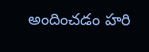అందించడం హరి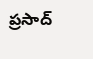ప్రసాద్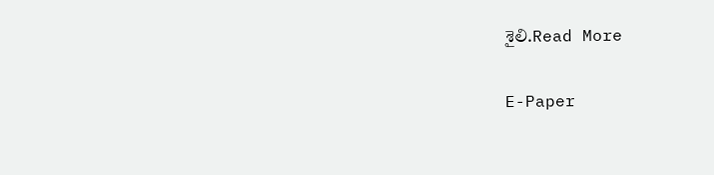శైలి.Read More

E-Paper